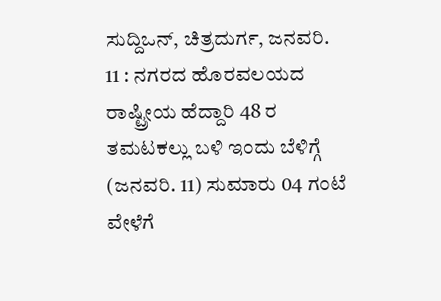ಸುದ್ದಿಒನ್, ಚಿತ್ರದುರ್ಗ, ಜನವರಿ. 11 : ನಗರದ ಹೊರವಲಯದ ರಾಷ್ಟ್ರೀಯ ಹೆದ್ದಾರಿ 48 ರ ತಮಟಕಲ್ಲು ಬಳಿ ಇಂದು ಬೆಳಿಗ್ಗೆ (ಜನವರಿ. 11) ಸುಮಾರು 04 ಗಂಟೆ ವೇಳೆಗೆ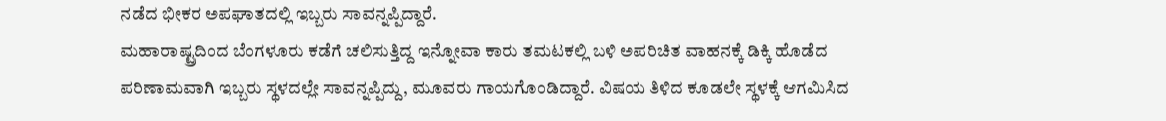ನಡೆದ ಭೀಕರ ಅಪಘಾತದಲ್ಲಿ ಇಬ್ಬರು ಸಾವನ್ನಪ್ಪಿದ್ದಾರೆ.
ಮಹಾರಾಷ್ಟ್ರದಿಂದ ಬೆಂಗಳೂರು ಕಡೆಗೆ ಚಲಿಸುತ್ತಿದ್ದ ಇನ್ನೋವಾ ಕಾರು ತಮಟಕಲ್ಲಿ ಬಳಿ ಅಪರಿಚಿತ ವಾಹನಕ್ಕೆ ಡಿಕ್ಕಿ ಹೊಡೆದ ಪರಿಣಾಮವಾಗಿ ಇಬ್ಬರು ಸ್ಥಳದಲ್ಲೇ ಸಾವನ್ನಪ್ಪಿದ್ದು, ಮೂವರು ಗಾಯಗೊಂಡಿದ್ದಾರೆ. ವಿಷಯ ತಿಳಿದ ಕೂಡಲೇ ಸ್ಥಳಕ್ಕೆ ಆಗಮಿಸಿದ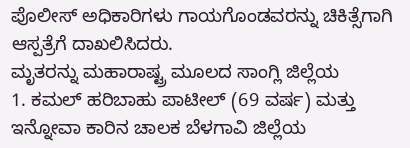ಪೊಲೀಸ್ ಅಧಿಕಾರಿಗಳು ಗಾಯಗೊಂಡವರನ್ನು ಚಿಕಿತ್ಸೆಗಾಗಿ ಆಸ್ಪತ್ರೆಗೆ ದಾಖಲಿಸಿದರು.
ಮೃತರನ್ನು ಮಹಾರಾಷ್ಟ್ರ ಮೂಲದ ಸಾಂಗ್ಲಿ ಜಿಲ್ಲೆಯ
1. ಕಮಲ್ ಹರಿಬಾಹು ಪಾಟೀಲ್ (69 ವರ್ಷ) ಮತ್ತು ಇನ್ನೋವಾ ಕಾರಿನ ಚಾಲಕ ಬೆಳಗಾವಿ ಜಿಲ್ಲೆಯ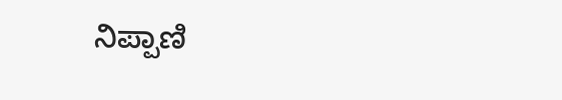ನಿಪ್ಪಾಣಿ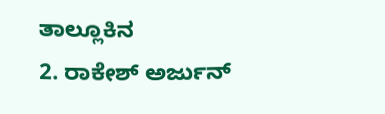ತಾಲ್ಲೂಕಿನ
2. ರಾಕೇಶ್ ಅರ್ಜುನ್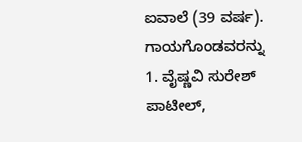ಐವಾಲೆ (39 ವರ್ಷ). ಗಾಯಗೊಂಡವರನ್ನು
1. ವೈಷ್ಣವಿ ಸುರೇಶ್ ಪಾಟೀಲ್,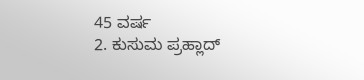45 ವರ್ಷ
2. ಕುಸುಮ ಪ್ರಹ್ಲಾದ್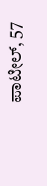ಪಾಟೀಲ್, 57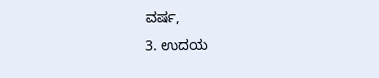ವರ್ಷ,
3. ಉದಯ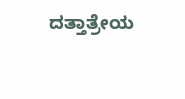ದತ್ತಾತ್ರೇಯ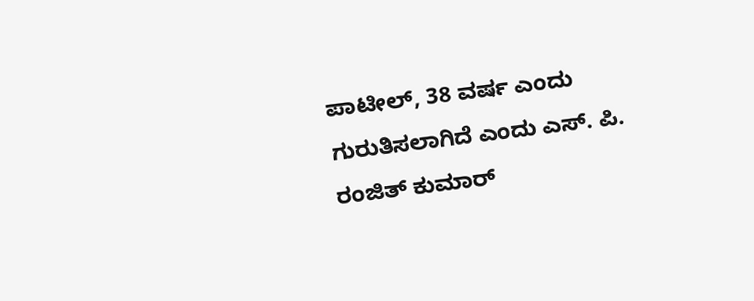ಪಾಟೀಲ್, 38 ವರ್ಷ ಎಂದು ಗುರುತಿಸಲಾಗಿದೆ ಎಂದು ಎಸ್. ಪಿ. ರಂಜಿತ್ ಕುಮಾರ್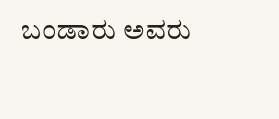ಬಂಡಾರು ಅವರು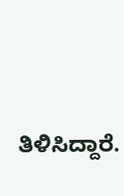ತಿಳಿಸಿದ್ದಾರೆ.